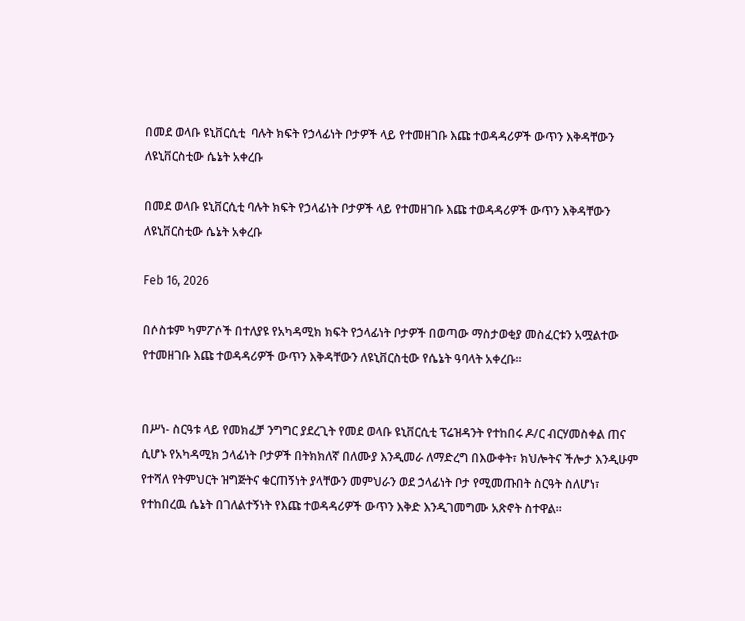በመደ ወላቡ ዩኒቨርሲቲ  ባሉት ክፍት የኃላፊነት ቦታዎች ላይ የተመዘገቡ እጩ ተወዳዳሪዎች ውጥን እቅዳቸውን ለዩኒቨርስቲው ሴኔት አቀረቡ

በመደ ወላቡ ዩኒቨርሲቲ ባሉት ክፍት የኃላፊነት ቦታዎች ላይ የተመዘገቡ እጩ ተወዳዳሪዎች ውጥን እቅዳቸውን ለዩኒቨርስቲው ሴኔት አቀረቡ

Feb 16, 2026

በሶስቱም ካምፖሶች በተለያዩ የአካዳሚክ ክፍት የኃላፊነት ቦታዎች በወጣው ማስታወቂያ መስፈርቱን አሟልተው የተመዘገቡ እጩ ተወዳዳሪዎች ውጥን እቅዳቸውን ለዩኒቨርስቲው የሴኔት ዓባላት አቀረቡ።


በሥነ- ስርዓቱ ላይ የመክፈቻ ንግግር ያደረጊት የመደ ወላቡ ዩኒቨርሲቲ ፕሬዝዳንት የተከበሩ ዶ/ር ብርሃመስቀል ጠና ሲሆኑ የአካዳሚክ ኃላፊነት ቦታዎች በትክክለኛ በለሙያ እንዲመራ ለማድረግ በእውቀት፣ ክህሎትና ችሎታ እንዲሁም የተሻለ የትምህርት ዝግጅትና ቁርጠኝነት ያላቸውን መምህራን ወደ ኃላፊነት ቦታ የሚመጡበት ስርዓት ስለሆነ፣ የተከበረዉ ሴኔት በገለልተኝነት የእጩ ተወዳዳሪዎች ውጥን እቅድ እንዲገመግሙ አጽኖት ስተዋል።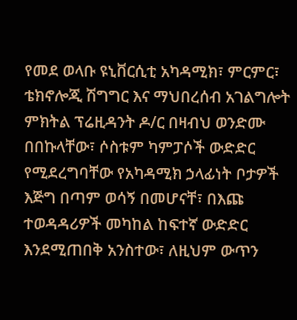የመደ ወላቡ ዩኒቨርሲቲ አካዳሚክ፣ ምርምር፣ ቴክኖሎጂ ሽግግር እና ማህበረሰብ አገልግሎት ምክትል ፕሬዚዳንት ዶ/ር በዛብህ ወንድሙ በበኩላቸው፣ ሶስቱም ካምፓሶች ውድድር የሚደረግባቸው የአካዳሚክ ኃላፊነት ቦታዎች እጅግ በጣም ወሳኝ በመሆናቸ፣ በእጩ ተወዳዳሪዎች መካከል ከፍተኛ ውድድር እንደሚጠበቅ አንስተው፣ ለዚህም ውጥን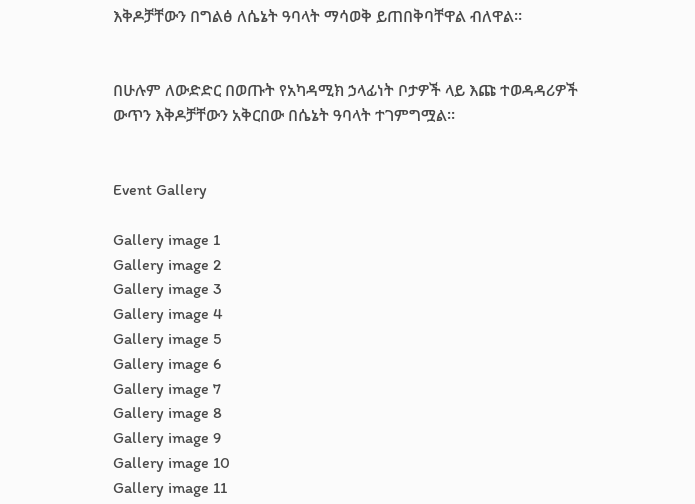እቅዶቻቸውን በግልፅ ለሴኔት ዓባላት ማሳወቅ ይጠበቅባቸዋል ብለዋል።


በሁሉም ለውድድር በወጡት የአካዳሚክ ኃላፊነት ቦታዎች ላይ እጩ ተወዳዳሪዎች ውጥን እቅዶቻቸውን አቅርበው በሴኔት ዓባላት ተገምግሟል።


Event Gallery

Gallery image 1
Gallery image 2
Gallery image 3
Gallery image 4
Gallery image 5
Gallery image 6
Gallery image 7
Gallery image 8
Gallery image 9
Gallery image 10
Gallery image 11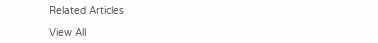Related Articles

View All